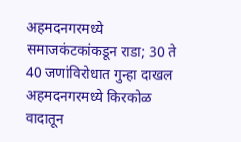अहमदनगरमध्ये समाजकंटकांकडून राडा; 30 ते 40 जणांविरोधात गुन्हा दाखल
अहमदनगरमध्ये किरकोळ वादातून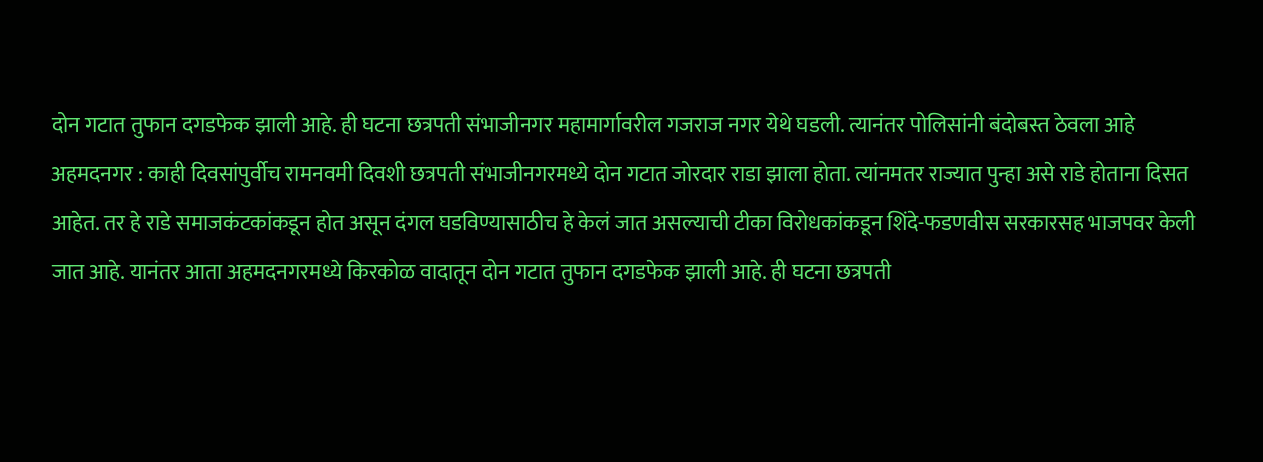दोन गटात तुफान दगडफेक झाली आहे. ही घटना छत्रपती संभाजीनगर महामार्गावरील गजराज नगर येथे घडली. त्यानंतर पोलिसांनी बंदोबस्त ठेवला आहे
अहमदनगर : काही दिवसांपुर्वीच रामनवमी दिवशी छत्रपती संभाजीनगरमध्ये दोन गटात जोरदार राडा झाला होता. त्यांनमतर राज्यात पुन्हा असे राडे होताना दिसत आहेत. तर हे राडे समाजकंटकांकडून होत असून दंगल घडविण्यासाठीच हे केलं जात असल्याची टीका विरोधकांकडून शिंदे-फडणवीस सरकारसह भाजपवर केली जात आहे. यानंतर आता अहमदनगरमध्ये किरकोळ वादातून दोन गटात तुफान दगडफेक झाली आहे. ही घटना छत्रपती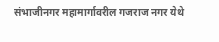संभाजीनगर महामार्गावरील गजराज नगर येथे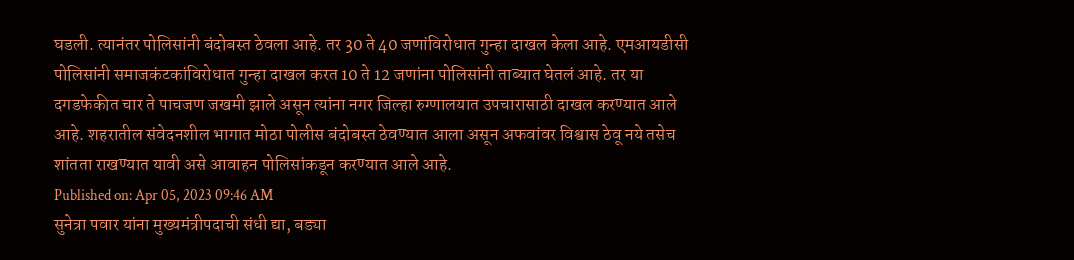घडली. त्यानंतर पोलिसांनी बंदोबस्त ठेवला आहे. तर 30 ते 40 जणांविरोधात गुन्हा दाखल केला आहे. एमआयडीसी पोलिसांनी समाजकंटकांविरोधात गुन्हा दाखल करत 10 ते 12 जणांना पोलिसांनी ताब्यात घेतलं आहे. तर या दगडफेकीत चार ते पाचजण जखमी झाले असून त्यांना नगर जिल्हा रुग्णालयात उपचारासाठी दाखल करण्यात आले आहे. शहरातील संवेदनशील भागात मोठा पोलीस बंदोबस्त ठेवण्यात आला असून अफवांवर विश्वास ठेवू नये तसेच शांतता राखण्यात यावी असे आवाहन पोलिसांकडून करण्यात आले आहे.
Published on: Apr 05, 2023 09:46 AM
सुनेत्रा पवार यांना मुख्यमंत्रीपदाची संधी द्या, बड्या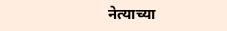नेत्याच्या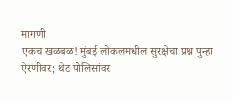मागणी
एकच खळबळ! मुंबई लोकलमधील सुरक्षेचा प्रश्न पुन्हा ऐरणीवर; थेट पोलिसांवर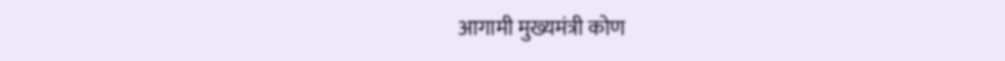आगामी मुख्यमंत्री कोण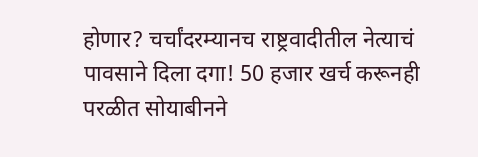होणार? चर्चांदरम्यानच राष्ट्रवादीतील नेत्याचं
पावसाने दिला दगा! 50 हजार खर्च करूनही परळीत सोयाबीनने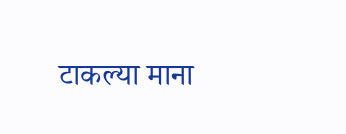टाकल्या माना